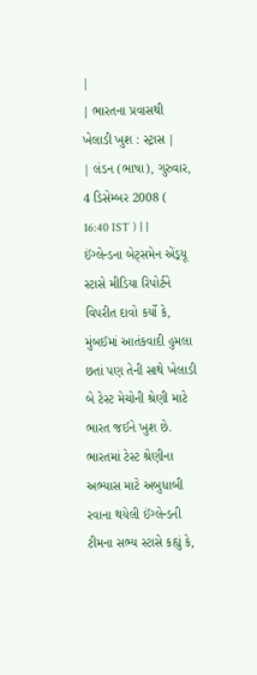|
| ભારતના પ્રવાસથી ખેલાડી ખુશ : સ્ટ્રાસ |
| લંડન (ભાષા), ગુરુવાર, 4 ડિસેમ્બર 2008 ( 16:40 IST ) | |
ઈંગ્લેન્ડના બેટ્સમેન એંડ્રયૂ સ્ટાસે મીડિયા રિપોર્ટને વિપરીત દાવો કર્યો કે, મુંબઈમાં આતંકવાદી હુમલા છતાં પણ તેની સાથે ખેલાડી બે ટેસ્ટ મેચોની શ્રેણી માટે ભારત જઈને ખુશ છે.
ભારતમાં ટેસ્ટ શ્રેણીના અભ્યાસ માટે અબુધાબી રવાના થયેલી ઈંગ્લેન્ડની ટીમના સભ્ય સ્ટાસે કહ્યું કે,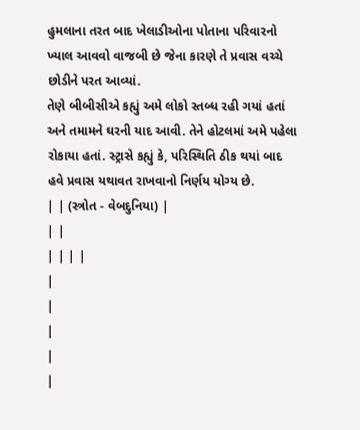હુમલાના તરત બાદ ખેલાડીઓના પોતાના પરિવારનો ખ્યાલ આવવો વાજબી છે જેના કારણે તે પ્રવાસ વચ્ચે છોડીને પરત આવ્યાં.
તેણે બીબીસીએ કહ્યું અમે લોકો સ્તબ્ધ રહી ગયાં હતાં અને તમામને ઘરની યાદ આવી. તેને હોટલમાં અમે પહેલા રોકાયા હતાં. સ્ટ્રાસે કહ્યું કે, પરિસ્થિતિ ઠીક થયાં બાદ હવે પ્રવાસ યથાવત રાખવાનો નિર્ણય યોગ્ય છે.
| | (સ્ત્રોત - વેબદુનિયા) |
| |
| | | |
|
|
|
|
|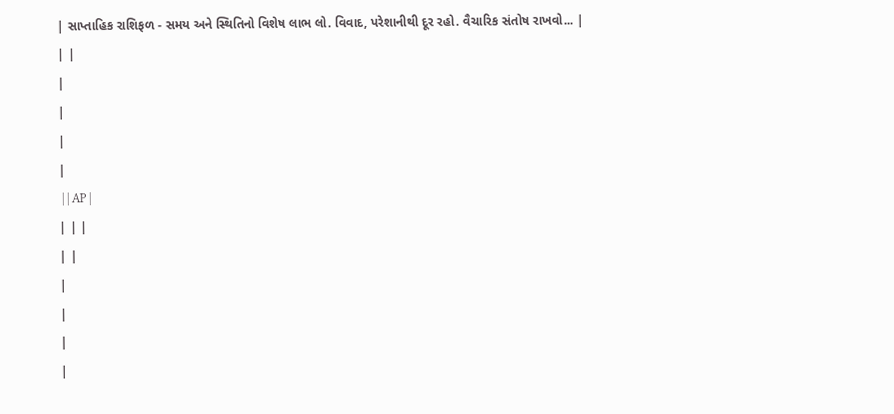| સાપ્તાહિક રાશિફળ - સમય અને સ્થિતિનો વિશેષ લાભ લો. વિવાદ, પરેશાનીથી દૂર રહો. વૈચારિક સંતોષ રાખવો... |
| |
|
|
|
|
 | | AP |
| | |
| |
|
|
|
|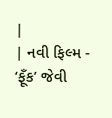|
| નવી ફિલ્મ - ‘ફૂઁક’ જેવી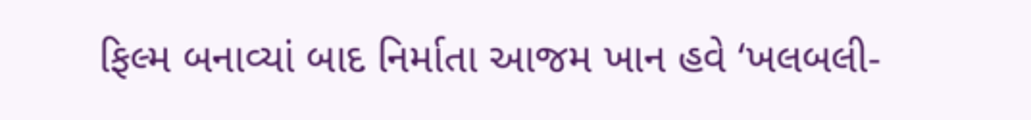ફિલ્મ બનાવ્યાં બાદ નિર્માતા આજમ ખાન હવે ‘ખલબલી-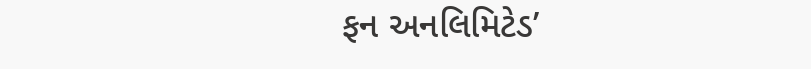ફન અનલિમિટેડ’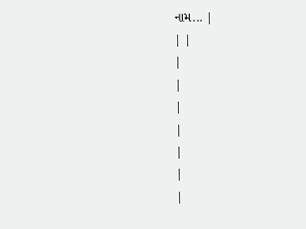નામ... |
| |
|
|
|
|
|
|
|